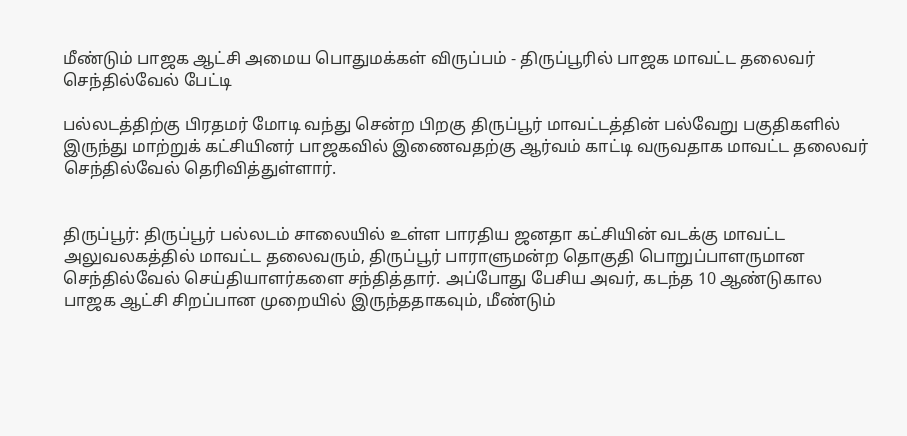மீண்டும் பாஜக ஆட்சி அமைய பொதுமக்கள் விருப்பம் - திருப்பூரில் பாஜக மாவட்ட தலைவர் செந்தில்வேல் பேட்டி

பல்லடத்திற்கு பிரதமர் மோடி வந்து சென்ற பிறகு திருப்பூர் மாவட்டத்தின் பல்வேறு பகுதிகளில் இருந்து மாற்றுக் கட்சியினர் பாஜகவில் இணைவதற்கு ஆர்வம் காட்டி வருவதாக மாவட்ட தலைவர் செந்தில்வேல் தெரிவித்துள்ளார்.


திருப்பூர்: திருப்பூர் பல்லடம் சாலையில் உள்ள பாரதிய ஜனதா கட்சியின் வடக்கு மாவட்ட அலுவலகத்தில் மாவட்ட தலைவரும், திருப்பூர் பாராளுமன்ற தொகுதி பொறுப்பாளருமான செந்தில்வேல் செய்தியாளர்களை சந்தித்தார். அப்போது பேசிய அவர், கடந்த 10 ஆண்டுகால பாஜக ஆட்சி சிறப்பான முறையில் இருந்ததாகவும், மீண்டும்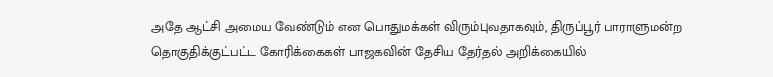அதே ஆட்சி அமைய வேண்டும் என பொதுமக்கள் விரும்புவதாகவும், திருப்பூர் பாராளுமன்ற தொகுதிக்குட்பட்ட கோரிக்கைகள் பாஜகவின் தேசிய தேர்தல் அறிக்கையில்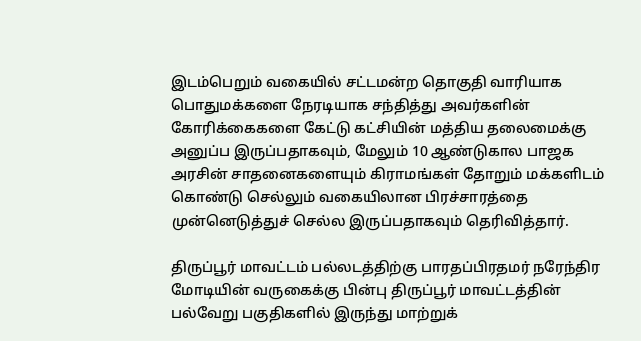இடம்பெறும் வகையில் சட்டமன்ற தொகுதி வாரியாக பொதுமக்களை நேரடியாக சந்தித்து அவர்களின் கோரிக்கைகளை கேட்டு கட்சியின் மத்திய தலைமைக்கு அனுப்ப இருப்பதாகவும், மேலும் 10 ஆண்டுகால பாஜக அரசின் சாதனைகளையும் கிராமங்கள் தோறும் மக்களிடம் கொண்டு செல்லும் வகையிலான பிரச்சாரத்தை முன்னெடுத்துச் செல்ல இருப்பதாகவும் தெரிவித்தார்.

திருப்பூர் மாவட்டம் பல்லடத்திற்கு பாரதப்பிரதமர் நரேந்திர மோடியின் வருகைக்கு பின்பு திருப்பூர் மாவட்டத்தின் பல்வேறு பகுதிகளில் இருந்து மாற்றுக்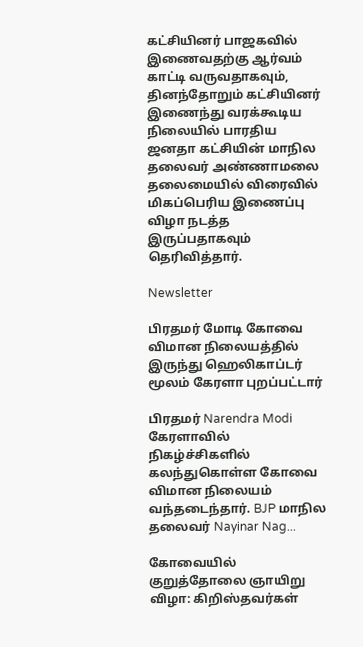கட்சியினர் பாஜகவில் இணைவதற்கு ஆர்வம் காட்டி வருவதாகவும், தினந்தோறும் கட்சியினர் இணைந்து வரக்கூடிய நிலையில் பாரதிய ஜனதா கட்சியின் மாநில தலைவர் அண்ணாமலை தலைமையில் விரைவில் மிகப்பெரிய இணைப்பு விழா நடத்த இருப்பதாகவும் தெரிவித்தார்.

Newsletter

பிரதமர் மோடி கோவை விமான நிலையத்தில் இருந்து ஹெலிகாப்டர் மூலம் கேரளா புறப்பட்டார்

பிரதமர் Narendra Modi கேரளாவில் நிகழ்ச்சிகளில் கலந்துகொள்ள கோவை விமான நிலையம் வந்தடைந்தார். BJP மாநில தலைவர் Nayinar Nag...

கோவையில் குறுத்தோலை ஞாயிறு விழா: கிறிஸ்தவர்கள்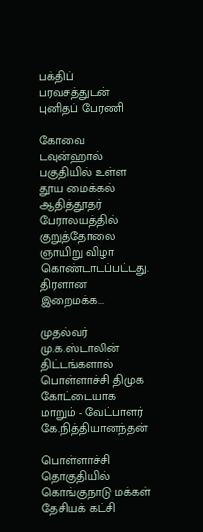பக்திப் பரவசத்துடன் புனிதப் பேரணி

கோவை டவுன்ஹால் பகுதியில் உள்ள தூய மைக்கல் ஆதித்தூதர் பேராலயத்தில் குறுத்தோலை ஞாயிறு விழா கொண்டாடப்பட்டது. திரளான இறைமக்க...

முதல்வர் மு.க.ஸ்டாலின் திட்டங்களால் பொள்ளாச்சி திமுக கோட்டையாக மாறும் - வேட்பாளர் கே.நித்தியானந்தன்

பொள்ளாச்சி தொகுதியில் கொங்குநாடு மக்கள் தேசியக் கட்சி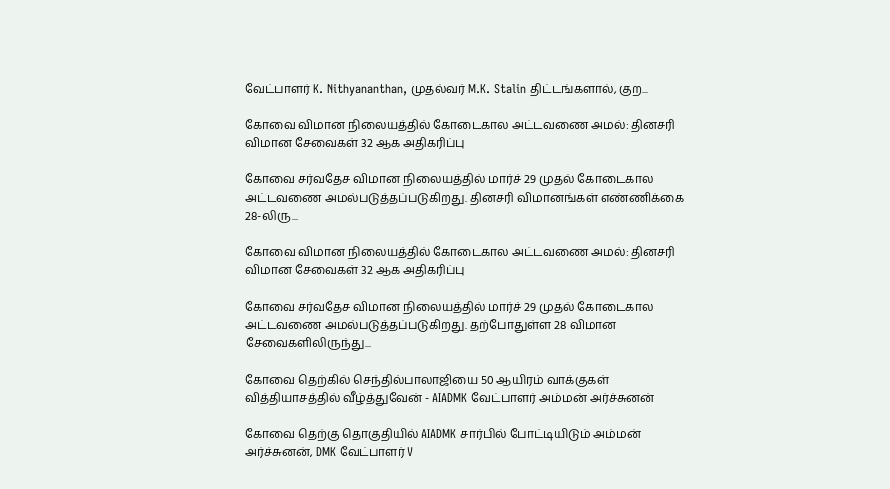வேட்பாளர் K. Nithyananthan, முதல்வர் M.K. Stalin திட்டங்களால், குற...

கோவை விமான நிலையத்தில் கோடைகால அட்டவணை அமல்: தினசரி விமான சேவைகள் 32 ஆக அதிகரிப்பு

கோவை சர்வதேச விமான நிலையத்தில் மார்ச் 29 முதல் கோடைகால அட்டவணை அமல்படுத்தப்படுகிறது. தினசரி விமானங்கள் எண்ணிக்கை 28-லிரு...

கோவை விமான நிலையத்தில் கோடைகால அட்டவணை அமல்: தினசரி விமான சேவைகள் 32 ஆக அதிகரிப்பு

கோவை சர்வதேச விமான நிலையத்தில் மார்ச் 29 முதல் கோடைகால அட்டவணை அமல்படுத்தப்படுகிறது. தற்போதுள்ள 28 விமான சேவைகளிலிருந்து...

கோவை தெற்கில் செந்தில்பாலாஜியை 50 ஆயிரம் வாக்குகள் வித்தியாசத்தில் வீழ்த்துவேன் - AIADMK வேட்பாளர் அம்மன் அர்ச்சுனன்

கோவை தெற்கு தொகுதியில் AIADMK சார்பில் போட்டியிடும் அம்மன் அர்ச்சுனன், DMK வேட்பாளர் V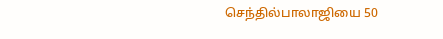செந்தில்பாலாஜியை 50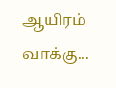ஆயிரம் வாக்கு...